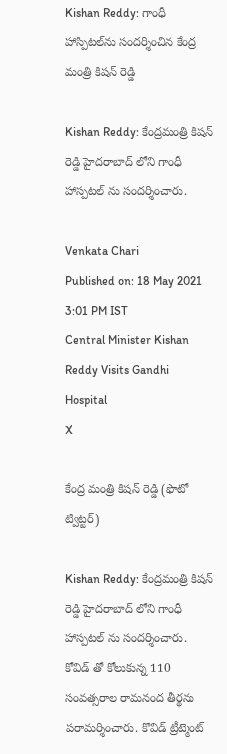Kishan Reddy: గాంధీ హాస్పిటల్‌‌ను సందర్శించిన కేంద్ర మంత్రి కిషన్ రెడ్డి

Kishan Reddy: కేంద్రమంత్రి కిషన్ రెడ్డి హైదరాబాద్ లోని గాంధీ హాస్పటల్ ను సందర్శించారు.

Venkata Chari
Published on: 18 May 2021 3:01 PM IST
Central Minister Kishan Reddy Visits Gandhi Hospital
X

కేంద్ర మంత్రి కిషన్ రెడ్డి (ఫొటో ట్విట్టర్)

Kishan Reddy: కేంద్రమంత్రి కిషన్ రెడ్డి హైదరాబాద్ లోని గాంధీ హాస్పటల్ ను సందర్శించారు. కోవిడ్ తో కోలుకున్న 110 సంవత్సరాల రామనంద తీర్థను పరామర్శించారు. కొవిడ్ ట్రీట్మెంట్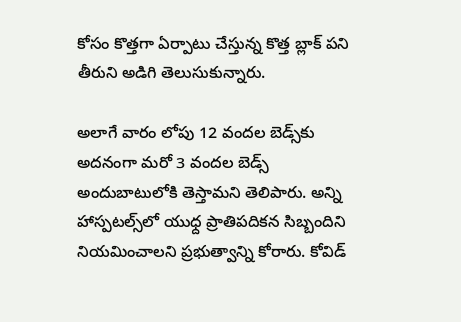కోసం కొత్తగా ఏర్పాటు చేస్తున్న కొత్త బ్లాక్‌ పని తీరుని అడిగి తెలుసుకున్నారు.

అలాగే వారం లోపు 12 వందల బెడ్స్‌కు అదనంగా మరో 3 వందల బెడ్స్ అందుబాటులోకి తెస్తామని తెలిపారు. అన్ని హాస్పటల్స్‌లో యుధ్ద ప్రాతిపదికన సిబ్బందిని నియమించాలని ప్రభుత్వాన్ని కోరారు. కోవిడ్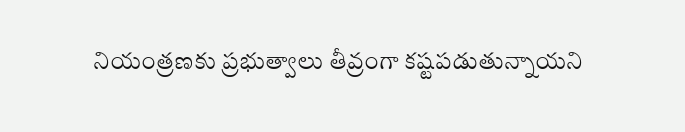నియంత్రణకు ప్రభుత్వాలు తీవ్రంగా కష్టపడుతున్నాయని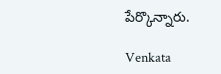పేర్కొన్నారు.

Venkata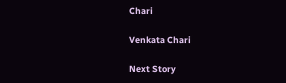Chari

Venkata Chari

Next Story